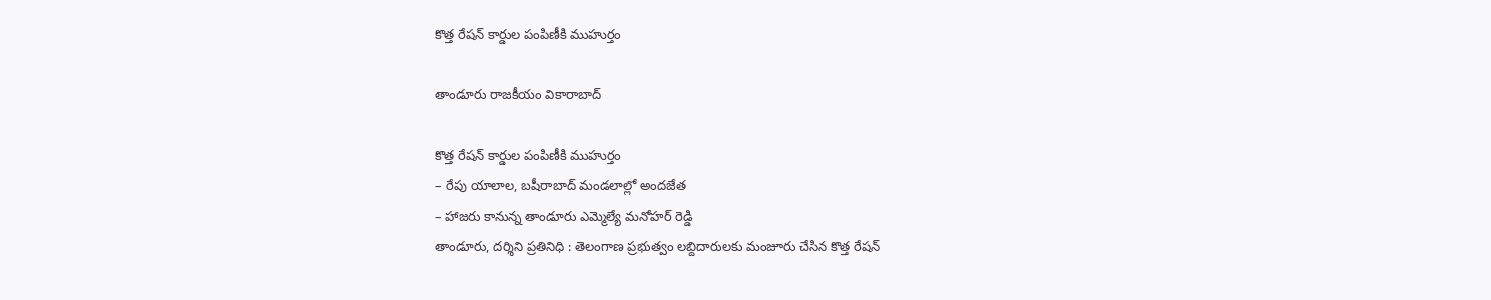కొత్త రేషన్ కార్డుల పంపిణీకి ముహుర్తం

తాండూరు రాజకీయం వికారాబాద్

కొత్త రేషన్ కార్డుల పంపిణీకి ముహుర్తం
– రేపు యాలాల, బషీరాబాద్ మండలాల్లో అందజేత
– హాజరు కానున్న తాండూరు ఎమ్మెల్యే మనోహర్ రెడ్డి
తాండూరు, దర్శిని ప్రతినిధి : తెలంగాణ ప్రభుత్వం లబ్దిదారులకు మంజూరు చేసిన కొత్త రేషన్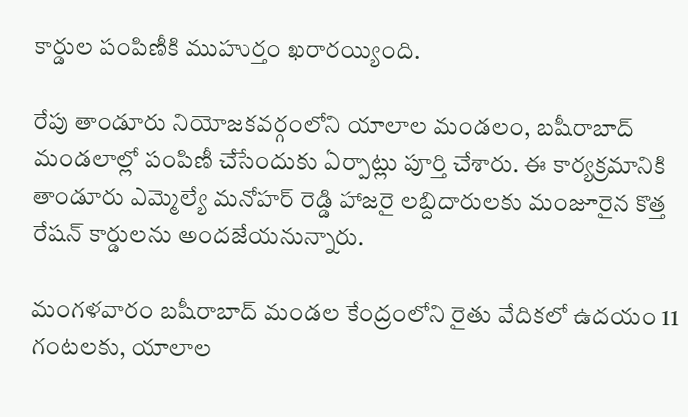కార్డుల పంపిణీకి ముహుర్తం ఖరారయ్యింది.

రేపు తాండూరు నియోజకవర్గంలోని యాలాల మండలం, బషీరాబాద్ మండలాల్లో పంపిణీ చేసేందుకు ఏర్పాట్లు పూర్తి చేశారు. ఈ కార్యక్రమానికి తాండూరు ఎమ్మెల్యే మనోహర్ రెడ్డి హాజరై లబ్దిదారులకు మంజూరైన కొత్త రేషన్ కార్డులను అందజేయనున్నారు.

మంగళవారం బషీరాబాద్ మండల కేంద్రంలోని రైతు వేదికలో ఉదయం 11 గంటలకు, యాలాల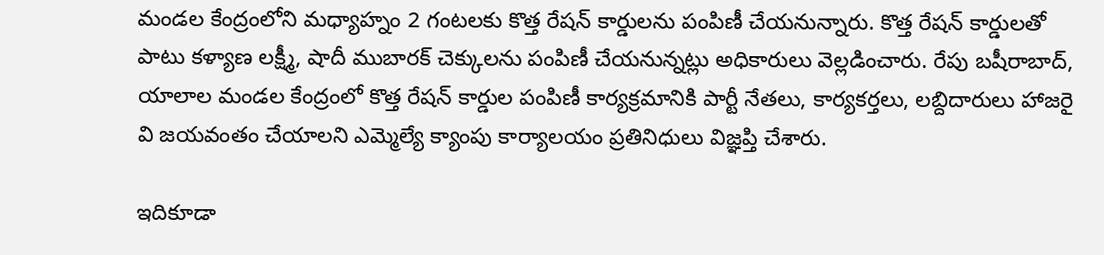మండల కేంద్రంలోని మధ్యాహ్నం 2 గంటలకు కొత్త రేషన్ కార్డులను పంపిణీ చేయనున్నారు. కొత్త రేషన్ కార్డులతో పాటు కళ్యాణ లక్ష్మీ, షాదీ ముబారక్ చెక్కులను పంపిణీ చేయనున్నట్లు అధికారులు వెల్లడించారు. రేపు బషీరాబాద్, యాలాల మండల కేంద్రంలో కొత్త రేషన్ కార్డుల పంపిణీ కార్యక్రమానికి పార్టీ నేతలు, కార్యకర్తలు, లబ్దిదారులు హాజరై వి జయవంతం చేయాలని ఎమ్మెల్యే క్యాంపు కార్యాలయం ప్రతినిధులు విజ్ఞప్తి చేశారు.

ఇదికూడా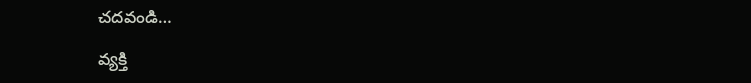చదవండి…

వ్యక్తి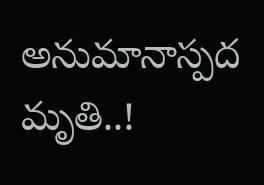అనుమానాస్పద మృతి..!